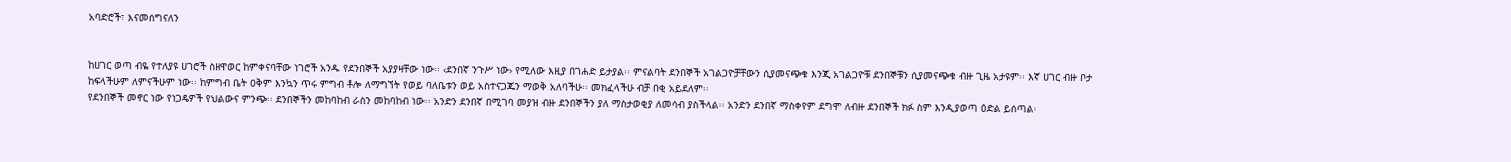አባድሮች፣ እናመሰግናለን


ከሀገር ወጣ ብዬ የተለያዩ ሀገሮች ስዘዋወር ከምቀናባቸው ነገሮች አንዱ የደንበኞች አያያዛቸው ነው፡፡ ‹ደንበኛ ንጉሥ ነው› የሚለው እዚያ በገሐድ ይታያል፡፡ ምናልባት ደንበኞች አገልጋዮቻቸውን ሲያመናጭቁ እንጂ አገልጋዮቹ ደንበኞቹን ሲያመናጭቁ ብዙ ጊዜ አታዩም፡፡ እኛ ሀገር ብዙ ቦታ ከፍላችሁም ለምናችሁም ነው፡፡ ከምግብ ቤት ዐቅም እንኳን ጥሩ ምግብ ቶሎ ለማግኘት የወይ ባለቤቱን ወይ አስተናጋጁን ማወቅ አለባችሁ፡፡ መክፈላችሁ ብቻ በቂ አይደለም፡፡
የደንበኞች መኖር ነው የነጋዴዎች የህልውና ምንጭ፡፡ ደንበኞችን መከባከብ ራስን መከባከብ ነው፡፡ አንድን ደንበኛ በሚገባ መያዝ ብዙ ደንበኞችን ያለ ማስታወቂያ ለመሳብ ያስችላል፡፡ አንድን ደንበኛ ማስቀየም ደግሞ ለብዙ ደንበኞች ክፉ ስም እንዲያወጣ ዕድል ይሰጣል፡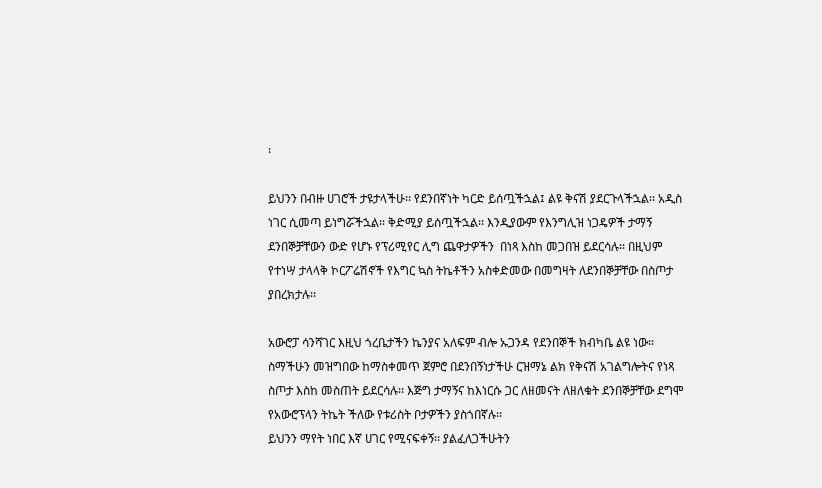፡

ይህንን በብዙ ሀገሮች ታዩታላችሁ፡፡ የደንበኛነት ካርድ ይሰጧችኋል፤ ልዩ ቅናሽ ያደርጉላችኋል፡፡ አዲስ ነገር ሲመጣ ይነግሯችኋል፡፡ ቅድሚያ ይሰጧችኋል፡፡ እንዲያውም የእንግሊዝ ነጋዴዎች ታማኝ ደንበኞቻቸውን ውድ የሆኑ የፕሪሚየር ሊግ ጨዋታዎችን  በነጻ እስከ መጋበዝ ይደርሳሉ፡፡ በዚህም የተነሣ ታላላቅ ኮርፖሬሽኖች የእግር ኳስ ትኬቶችን አስቀድመው በመግዛት ለደንበኞቻቸው በስጦታ ያበረክታሉ፡፡

አውሮፓ ሳንሻገር እዚህ ጎረቤታችን ኬንያና አለፍም ብሎ ኡጋንዳ የደንበኞች ክብካቤ ልዩ ነው፡፡ ስማችሁን መዝግበው ከማስቀመጥ ጀምሮ በደንበኝነታችሁ ርዝማኔ ልክ የቅናሽ አገልግሎትና የነጻ ስጦታ እስከ መስጠት ይደርሳሉ፡፡ እጅግ ታማኝና ከእነርሱ ጋር ለዘመናት ለዘለቁት ደንበኞቻቸው ደግሞ የአውሮፕላን ትኬት ችለው የቱሪስት ቦታዎችን ያስጎበኛሉ፡፡
ይህንን ማየት ነበር እኛ ሀገር የሚናፍቀኝ፡፡ ያልፈለጋችሁትን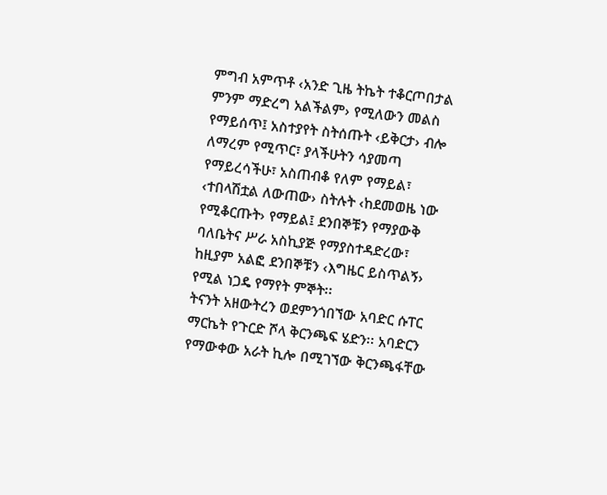ምግብ አምጥቶ ‹አንድ ጊዜ ትኬት ተቆርጦበታል ምንም ማድረግ አልችልም› የሚለውን መልስ የማይሰጥ፤ አስተያየት ስትሰጡት ‹ይቅርታ› ብሎ ለማረም የሚጥር፣ ያላችሁትን ሳያመጣ የማይረሳችሁ፣ አስጠብቆ የለም የማይል፣ ‹ተበላሽቷል ለውጠው› ስትሉት ‹ከደመወዜ ነው የሚቆርጡት› የማይል፤ ደንበኞቹን የማያውቅ ባለቤትና ሥራ አስኪያጅ የማያስተዳድረው፣ ከዚያም አልፎ ደንበኞቹን ‹እግዜር ይስጥልኝ› የሚል ነጋዴ የማየት ምኞት፡፡
ትናንት አዘውትረን ወደምንጎበኘው አባድር ሱፐር ማርኬት የጉርድ ሾላ ቅርንጫፍ ሄድን፡፡ አባድርን የማውቀው አራት ኪሎ በሚገኘው ቅርንጫፋቸው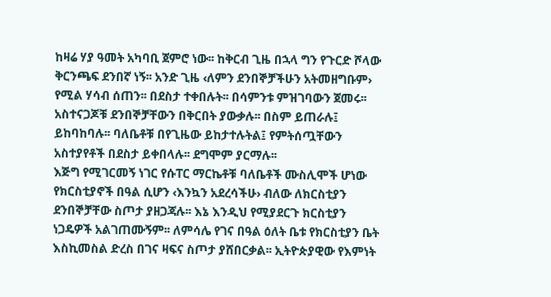ከዛሬ ሃያ ዓመት አካባቢ ጀምሮ ነው፡፡ ከቅርብ ጊዜ በኋላ ግን የጉርድ ሾላው ቅርንጫፍ ደንበኛ ነኝ፡፡ አንድ ጊዜ ‹ለምን ደንበኞቻችሁን አትመዘግቡም› የሚል ሃሳብ ሰጠን፡፡ በደስታ ተቀበሉት፡፡ በሳምንቱ ምዝገባውን ጀመሩ፡፡ አስተናጋጆቹ ደንበኞቻቸውን በቅርበት ያውቃሉ፡፡ በስም ይጠራሉ፤ ይከባከባሉ፡፡ ባለቤቶቹ በየጊዜው ይከታተሉትል፤ የምትሰጧቸውን አስተያየቶች በደስታ ይቀበላሉ፡፡ ደግሞም ያርማሉ፡፡
እጅግ የሚገርመኝ ነገር የሱፐር ማርኬቶቹ ባለቤቶች ሙስሊሞች ሆነው የክርስቲያኖች በዓል ሲሆን ‹እንኳን አደረሳችሁ› ብለው ለክርስቲያን ደንበኞቻቸው ስጦታ ያዘጋጃሉ፡፡ እኔ እንዲህ የሚያደርጉ ክርስቲያን ነጋዴዎች አልገጠሙኝም፡፡ ለምሳሌ የገና በዓል ዕለት ቤቱ የክርስቲያን ቤት እስኪመስል ድረስ በገና ዛፍና ስጦታ ያሸበርቃል፡፡ ኢትዮጵያዊው የእምነት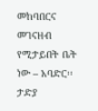መከባበርና መገናዘብ የሚታይበት ቤት ነው – አባድር፡፡
ታድያ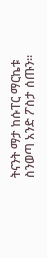ትናንት ማታ ከሱፐር ማርኬቱ ስንወጣ አንድ ፖስታ ሰጡን፡፡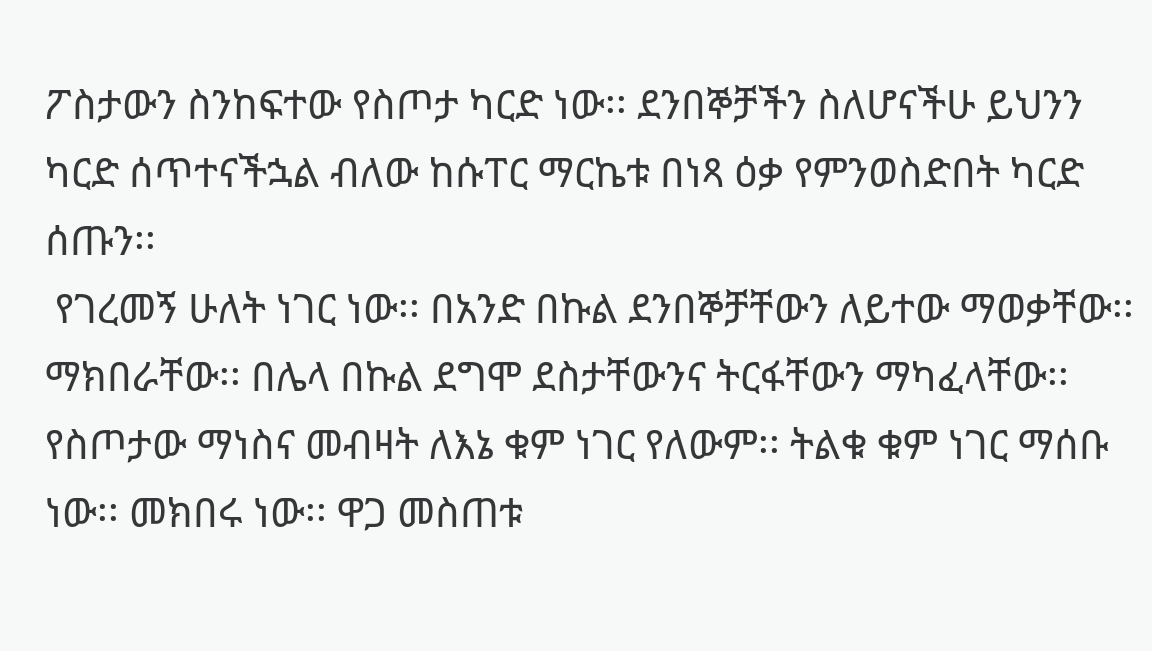ፖስታውን ስንከፍተው የስጦታ ካርድ ነው፡፡ ደንበኞቻችን ስለሆናችሁ ይህንን ካርድ ሰጥተናችኋል ብለው ከሱፐር ማርኬቱ በነጻ ዕቃ የምንወስድበት ካርድ ሰጡን፡፡
 የገረመኝ ሁለት ነገር ነው፡፡ በአንድ በኩል ደንበኞቻቸውን ለይተው ማወቃቸው፡፡ ማክበራቸው፡፡ በሌላ በኩል ደግሞ ደስታቸውንና ትርፋቸውን ማካፈላቸው፡፡ የስጦታው ማነስና መብዛት ለእኔ ቁም ነገር የለውም፡፡ ትልቁ ቁም ነገር ማሰቡ ነው፡፡ መክበሩ ነው፡፡ ዋጋ መስጠቱ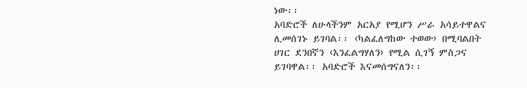ነው፡፡
አባድሮች ለሁላችንም አርአያ የሚሆን ሥራ አሳይተዋልና ሊመሰገኑ ይገባል፡፡ ‹ካልፈለግከው ተወው› በሚባልበት ሀገር ደንበኛን ‹እንፈልግሃለን› የሚል ሲገኝ ምስጋና ይገባዋል፡፡ አባድሮች እናመሰግናለን፡፡